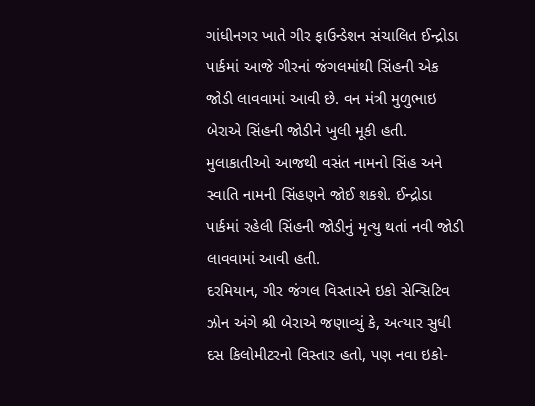ગાંધીનગર ખાતે ગીર ફાઉન્ડેશન સંચાલિત ઈન્દ્રોડા પાર્કમાં આજે ગીરનાં જંગલમાંથી સિંહની એક જોડી લાવવામાં આવી છે. વન મંત્રી મુળુભાઇ બેરાએ સિંહની જોડીને ખુલી મૂકી હતી. મુલાકાતીઓ આજથી વસંત નામનો સિંહ અને સ્વાતિ નામની સિંહણને જોઈ શકશે. ઈન્દ્રોડા પાર્કમાં રહેલી સિંહની જોડીનું મૃત્યુ થતાં નવી જોડી લાવવામાં આવી હતી.
દરમિયાન, ગીર જંગલ વિસ્તારને ઇકો સેન્સિટિવ ઝોન અંગે શ્રી બેરાએ જણાવ્યું કે, અત્યાર સુધી દસ કિલોમીટરનો વિસ્તાર હતો, પણ નવા ઇકો-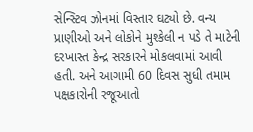સેન્સ્ટિવ ઝોનમાં વિસ્તાર ઘટ્યો છે. વન્ય પ્રાણીઓ અને લોકોને મુશ્કેલી ન પડે તે માટેની દરખાસ્ત કેન્દ્ર સરકારને મોકલવામાં આવી હતી. અને આગામી 60 દિવસ સુધી તમામ પક્ષકારોની રજૂઆતો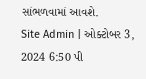સાંભળવામાં આવશે.
Site Admin | ઓક્ટોબર 3, 2024 6:50 પી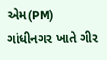એમ(PM)
ગાંધીનગર ખાતે ગીર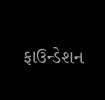ફાઉન્ડેશન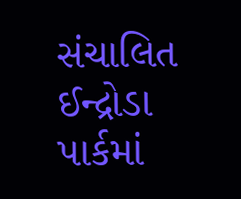સંચાલિત ઈન્દ્રોડા પાર્કમાં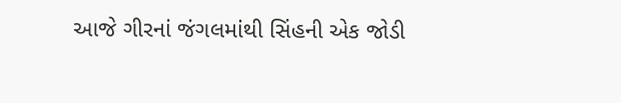આજે ગીરનાં જંગલમાંથી સિંહની એક જોડી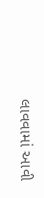લાવવામાં આવી